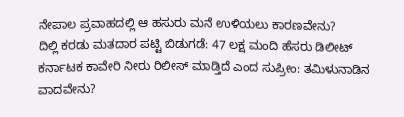ನೇಪಾಲ ಪ್ರವಾಹದಲ್ಲಿ ಆ ಹಸುರು ಮನೆ ಉಳಿಯಲು ಕಾರಣವೇನು?
ದಿಲ್ಲಿ ಕರಡು ಮತದಾರ ಪಟ್ಟಿ ಬಿಡುಗಡೆ: 47 ಲಕ್ಷ ಮಂದಿ ಹೆಸರು ಡಿಲೀಟ್
ಕರ್ನಾಟಕ ಕಾವೇರಿ ನೀರು ರಿಲೀಸ್ ಮಾಡ್ತಿದೆ ಎಂದ ಸುಪ್ರೀಂ: ತಮಿಳುನಾಡಿನ ವಾದವೇನು?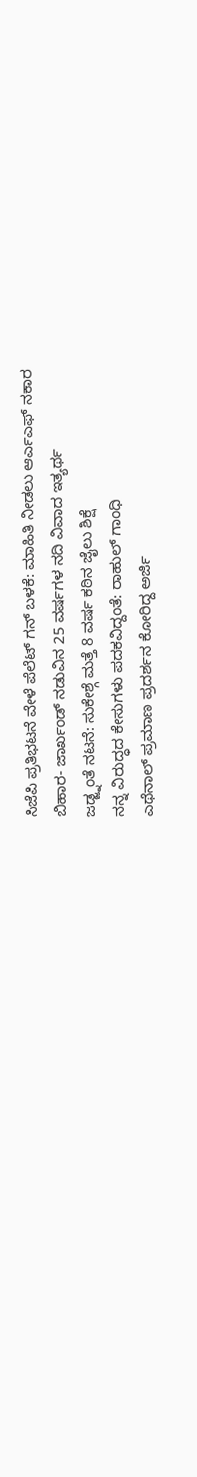ಸಿಜೆಪಿ ಪ್ರತಿಭಟನೆ ವೇಳೆ ಪೆಲೆಟ್ ಗನ್ ಬಳಕೆ: ಮಾಹಿತಿ ನೀಡಲು ಆರ್ಎಎಫ್ ನಕಾರ
ಬಿಹಾರ- ಜಾರ್ಖಂಡ್ ನಡುವಿನ 25 ವರ್ಷಗಳ ನದಿ ವಿವಾದ ಇತ್ಯರ್ಥ
ಜಡ್ಜ್ನಂತೆ ನಟನೆ: ಸುಕೇಶ್ಗೆ ಮತ್ತೆ 8 ವರ್ಷ ಕಠಿನ ಜೈಲು ಶಿಕ್ಷೆ
ನನ್ನ ವಿರುದ್ಧದ ಕೇಸುಗಳು ಪದಕವಿದ್ದಂತೆ: ರಾಹುಲ್ ಗಾಂಧಿ
ಎಥೆನಾಲ್ ಪ್ರಮಾಣ ಪ್ರದರ್ಶನ ಕೋರಿದ್ದ ಅರ್ಜಿ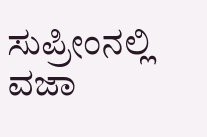ಸುಪ್ರೀಂನಲ್ಲಿ ವಜಾ